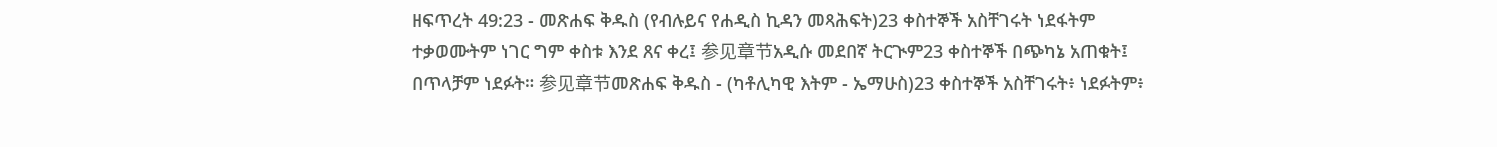ዘፍጥረት 49:23 - መጽሐፍ ቅዱስ (የብሉይና የሐዲስ ኪዳን መጻሕፍት)23 ቀስተኞች አስቸገሩት ነደፋትም ተቃወሙትም ነገር ግም ቀስቱ እንደ ጸና ቀረ፤ 参见章节አዲሱ መደበኛ ትርጒም23 ቀስተኞች በጭካኔ አጠቁት፤ በጥላቻም ነደፉት። 参见章节መጽሐፍ ቅዱስ - (ካቶሊካዊ እትም - ኤማሁስ)23 ቀስተኞች አስቸገሩት፥ ነደፉትም፥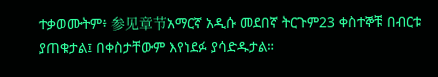ተቃወሙትም፥ 参见章节አማርኛ አዲሱ መደበኛ ትርጉም23 ቀስተኞቹ በብርቱ ያጠቁታል፤ በቀስታቸውም እየነደፉ ያሳድዱታል።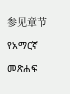参见章节የአማርኛ መጽሐፍ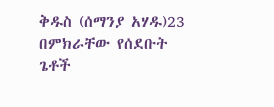ቅዱስ (ሰማንያ አሃዱ)23 በምክራቸው የሰደቡት ጌቶች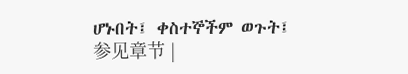ሆኑበት፤ ቀስተኞችም ወጉት፤ 参见章节 |